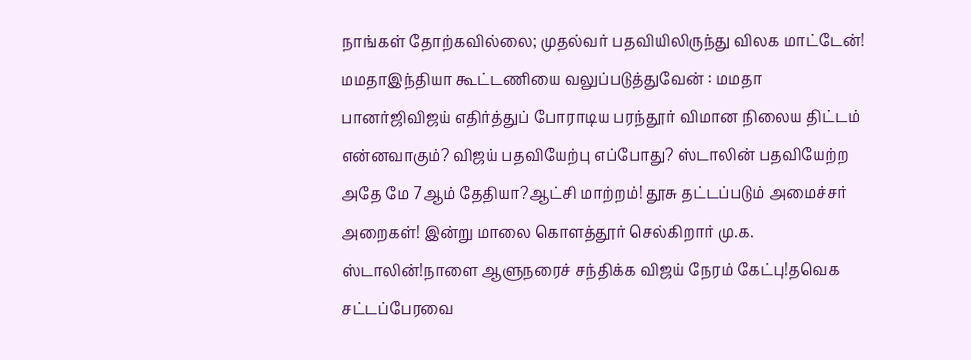நாங்கள் தோற்கவில்லை; முதல்வர் பதவியிலிருந்து விலக மாட்டேன்! மமதாஇந்தியா கூட்டணியை வலுப்படுத்துவேன் : மமதா பானர்ஜிவிஜய் எதிர்த்துப் போராடிய பரந்தூர் விமான நிலைய திட்டம் என்னவாகும்? விஜய் பதவியேற்பு எப்போது? ஸ்டாலின் பதவியேற்ற அதே மே 7ஆம் தேதியா?ஆட்சி மாற்றம்! தூசு தட்டப்படும் அமைச்சர் அறைகள்! இன்று மாலை கொளத்தூர் செல்கிறார் மு.க. ஸ்டாலின்!நாளை ஆளுநரைச் சந்திக்க விஜய் நேரம் கேட்பு!தவெக சட்டப்பேரவை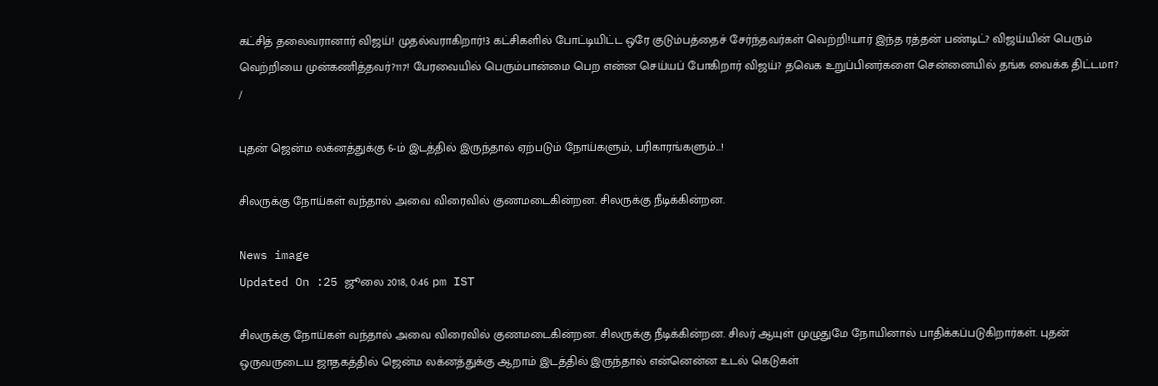கட்சித் தலைவரானார் விஜய்! முதல்வராகிறார்!3 கட்சிகளில் போட்டியிட்ட ஒரே குடும்பத்தைச் சேர்ந்தவர்கள் வெற்றி!யார் இந்த ரத்தன் பண்டிட்? விஜய்யின் பெரும் வெற்றியை முன்கணித்தவர்?117! பேரவையில் பெரும்பான்மை பெற என்ன செய்யப் போகிறார் விஜய்? தவெக உறுப்பினர்களை சென்னையில் தங்க வைக்க திட்டமா?
/

புதன் ஜென்ம லக்னத்துக்கு 6-ம் இடத்தில் இருந்தால் ஏற்படும் நோய்களும், பரிகாரங்களும்...!

சிலருக்கு நோய்கள் வந்தால் அவை விரைவில் குணமடைகின்றன. சிலருக்கு நீடிக்கின்றன.

News image
Updated On :25 ஜூலை 2018, 0:46 pm IST

சிலருக்கு நோய்கள் வந்தால் அவை விரைவில் குணமடைகின்றன. சிலருக்கு நீடிக்கின்றன. சிலர் ஆயுள் முழுதுமே நோயினால் பாதிக்கப்படுகிறார்கள். புதன் ஒருவருடைய ஜாதகத்தில் ஜென்ம லக்னத்துக்கு ஆறாம் இடத்தில் இருந்தால் என்னென்ன உடல் கெடுகள்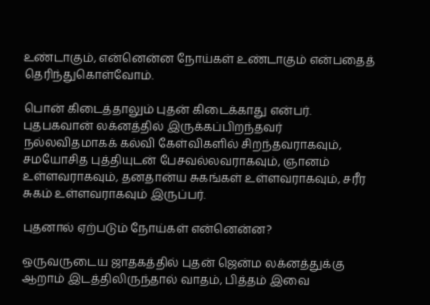உண்டாகும், என்னென்ன நோய்கள் உண்டாகும் என்பதைத் தெரிந்துகொள்வோம்.

பொன் கிடைத்தாலும் புதன் கிடைக்காது என்பர். புதபகவான் லக்னத்தில் இருக்கப்பிறந்தவர் நல்லவிதமாகக் கல்வி கேள்விகளில் சிறந்தவராகவும், சமயோசித புத்தியுடன் பேசவல்லவராகவும், ஞானம் உள்ளவராகவும், தனதான்ய சுகங்கள் உள்ளவராகவும், சரீர சுகம் உள்ளவராகவும் இருப்பர்.

புதனால் ஏற்படும் நோய்கள் என்னென்ன?

ஒருவருடைய ஜாதகத்தில் புதன் ஜென்ம லக்னத்துக்கு ஆறாம் இடத்திலிருந்தால் வாதம், பித்தம் இவை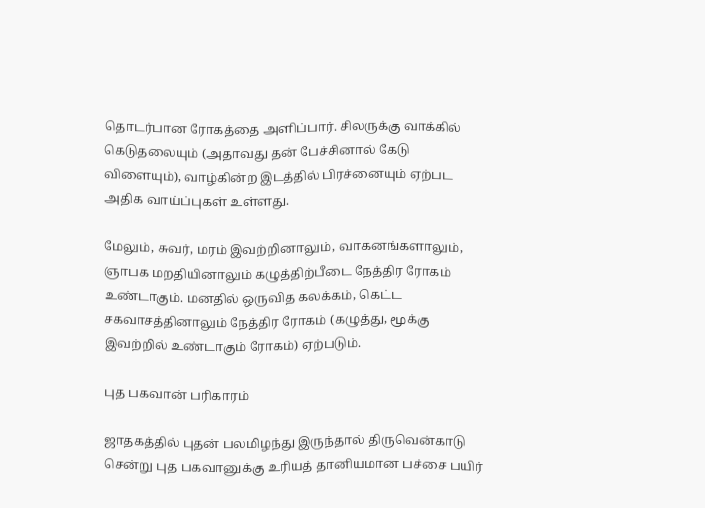தொடர்பான ரோகத்தை அளிப்பார். சிலருக்கு வாக்கில் கெடுதலையும் (அதாவது தன் பேச்சினால் கேடு விளையும்), வாழ்கின்ற இடத்தில் பிரச்னையும் ஏற்பட அதிக வாய்ப்புகள் உள்ளது.

மேலும், சுவர், மரம் இவற்றினாலும், வாகனங்களாலும், ஞாபக மறதியினாலும் கழுத்திற்பீடை நேத்திர ரோகம் உண்டாகும். மனதில் ஒருவித கலக்கம், கெட்ட சகவாசத்தினாலும் நேத்திர ரோகம் (கழுத்து, மூக்கு இவற்றில் உண்டாகும் ரோகம்) ஏற்படும்.

புத பகவான் பரிகாரம்

ஜாதகத்தில் புதன் பலமிழந்து இருந்தால் திருவென்காடு சென்று புத பகவானுக்கு உரியத் தானியமான பச்சை பயிர்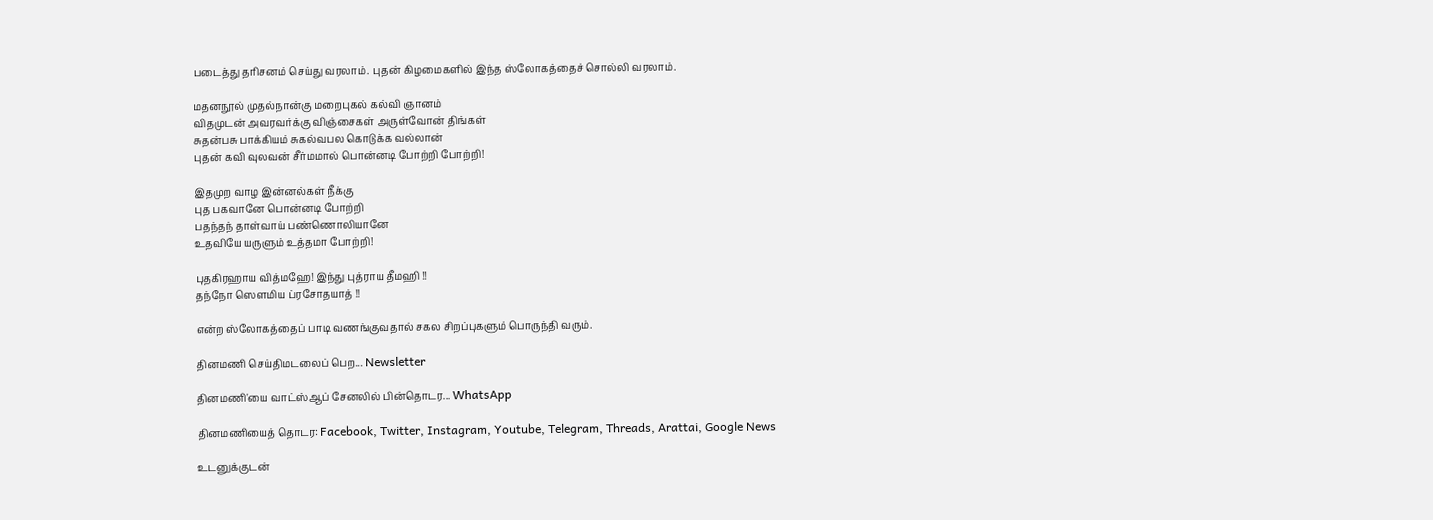படைத்து தரிசனம் செய்து வரலாம். புதன் கிழமைகளில் இந்த ஸ்லோகத்தைச் சொல்லி வரலாம்.

மதனநூல் முதல்நான்கு மறைபுகல் கல்வி ஞானம்
விதமுடன் அவரவர்க்கு விஞ்சைகள் அருள்வோன் திங்கள்
சுதன்பசு பாக்கியம் சுகல்வபல கொடுக்க வல்லான்
புதன் கவி வுலவன் சீர்மமால் பொன்னடி போற்றி போற்றி!

இதமுற வாழ இன்னல்கள் நீக்கு
புத பகவானே பொன்னடி போற்றி
பதந்தந் தாள்வாய் பண்ணொலியானே
உதவியே யருளும் உத்தமா போற்றி!

புதகிரஹாய வித்மஹே! இந்து புத்ராய தீமஹி !!
தந்நோ ஸெளமிய ப்ரசோதயாத் !!

என்ற ஸ்லோகத்தைப் பாடி வணங்குவதால் சகல சிறப்புகளும் பொருந்தி வரும்.

தினமணி செய்திமடலைப் பெற... Newsletter

தினமணி'யை வாட்ஸ்ஆப் சேனலில் பின்தொடர... WhatsApp

தினமணியைத் தொடர: Facebook, Twitter, Instagram, Youtube, Telegram, Threads, Arattai, Google News

உடனுக்குடன்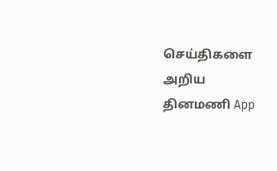செய்திகளை அறிய தினமணி App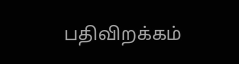பதிவிறக்கம்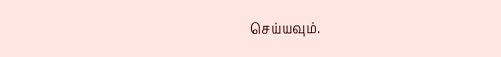செய்யவும்.